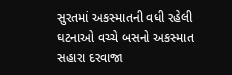સુરતમાં અકસ્માતની વધી રહેલી ઘટનાઓ વચ્ચે બસનો અકસ્માત
સહારા દરવાજા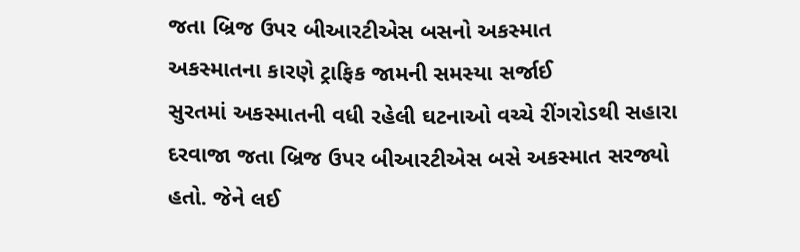જતા બ્રિજ ઉપર બીઆરટીએસ બસનો અકસ્માત
અકસ્માતના કારણે ટ્રાફિક જામની સમસ્યા સર્જાઈ
સુરતમાં અકસ્માતની વધી રહેલી ઘટનાઓ વચ્ચે રીંગરોડથી સહારા દરવાજા જતા બ્રિજ ઉપર બીઆરટીએસ બસે અકસ્માત સરજ્યો હતો. જેને લઈ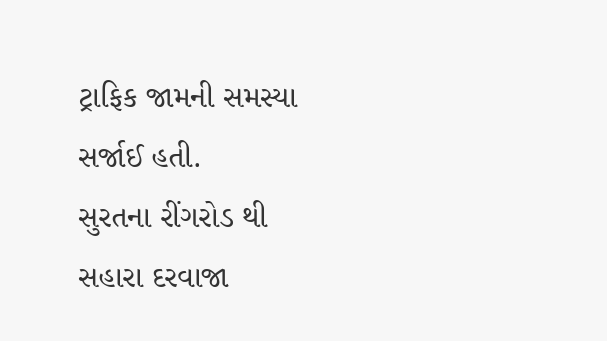ટ્રાફિક જામની સમસ્યા સર્જાઈ હતી.
સુરતના રીંગરોડ થી સહારા દરવાજા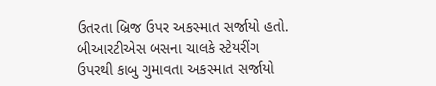ઉતરતા બ્રિજ ઉપર અકસ્માત સર્જાયો હતો. બીઆરટીએસ બસના ચાલકે સ્ટેયરીંગ ઉપરથી કાબુ ગુમાવતા અકસ્માત સર્જાયો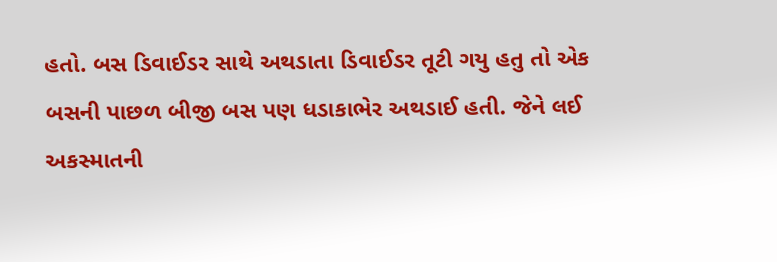હતો. બસ ડિવાઈડર સાથે અથડાતા ડિવાઈડર તૂટી ગયુ હતુ તો એક બસની પાછળ બીજી બસ પણ ધડાકાભેર અથડાઈ હતી. જેને લઈ અકસ્માતની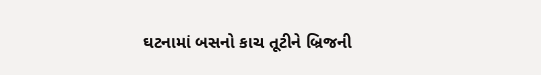ઘટનામાં બસનો કાચ તૂટીને બ્રિજની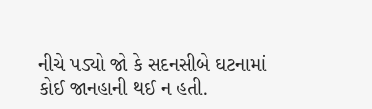નીચે પડ્યો જો કે સદનસીબે ઘટનામાં કોઈ જાનહાની થઈ ન હતી.